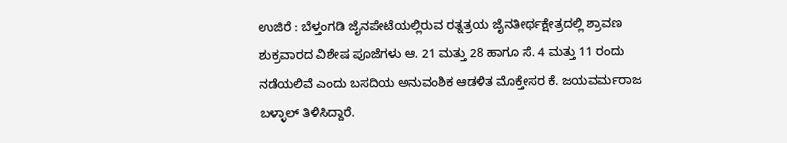ಉಜಿರೆ : ಬೆಳ್ತಂಗಡಿ ಜೈನಪೇಟೆಯಲ್ಲಿರುವ ರತ್ನತ್ರಯ ಜೈನತೀರ್ಥಕ್ಷೇತ್ರದಲ್ಲಿ ಶ್ರಾವಣ ಶುಕ್ರವಾರದ ವಿಶೇಷ ಪೂಜೆಗಳು ಆ. 21 ಮತ್ತು 28 ಹಾಗೂ ಸೆ. 4 ಮತ್ತು 11 ರಂದು ನಡೆಯಲಿವೆ ಎಂದು ಬಸದಿಯ ಅನುವಂಶಿಕ ಆಡಳಿತ ಮೊಕ್ತೇಸರ ಕೆ. ಜಯವರ್ಮರಾಜ ಬಳ್ಳಾಲ್ ತಿಳಿಸಿದ್ದಾರೆ.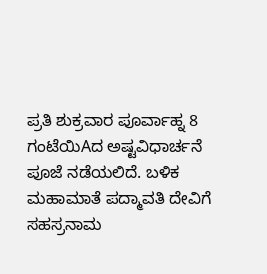ಪ್ರತಿ ಶುಕ್ರವಾರ ಪೂರ್ವಾಹ್ನ 8 ಗಂಟೆಯಿAದ ಅಷ್ಟವಿಧಾರ್ಚನೆ ಪೂಜೆ ನಡೆಯಲಿದೆ. ಬಳಿಕ ಮಹಾಮಾತೆ ಪದ್ಮಾವತಿ ದೇವಿಗೆ ಸಹಸ್ರನಾಮ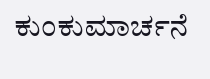ಕುಂಕುಮಾರ್ಚನೆ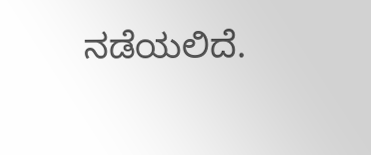ನಡೆಯಲಿದೆ.